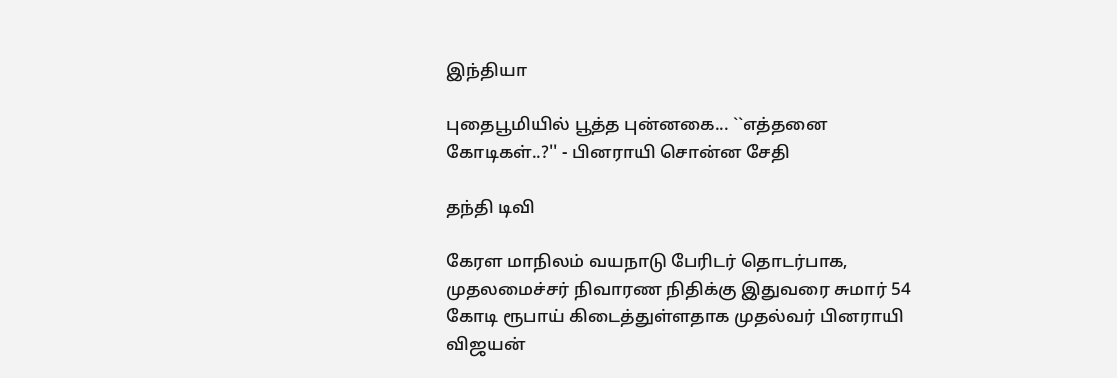இந்தியா

புதைபூமியில் பூத்த புன்னகை... ``எத்தனை கோடிகள்..?'' - பினராயி சொன்ன சேதி

தந்தி டிவி

கேரள மாநிலம் வயநாடு பேரிடர் தொடர்பாக, முதலமைச்சர் நிவாரண நிதிக்கு இதுவரை சுமார் 54 கோடி ரூபாய் கிடைத்துள்ளதாக முதல்வர் பினராயி விஜயன்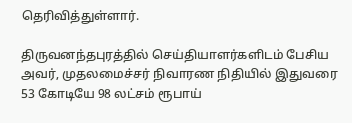தெரிவித்துள்ளார்.

திருவனந்தபுரத்தில் செய்தியாளர்களிடம் பேசிய அவர், முதலமைச்சர் நிவாரண நிதியில் இதுவரை 53 கோடியே 98 லட்சம் ரூபாய்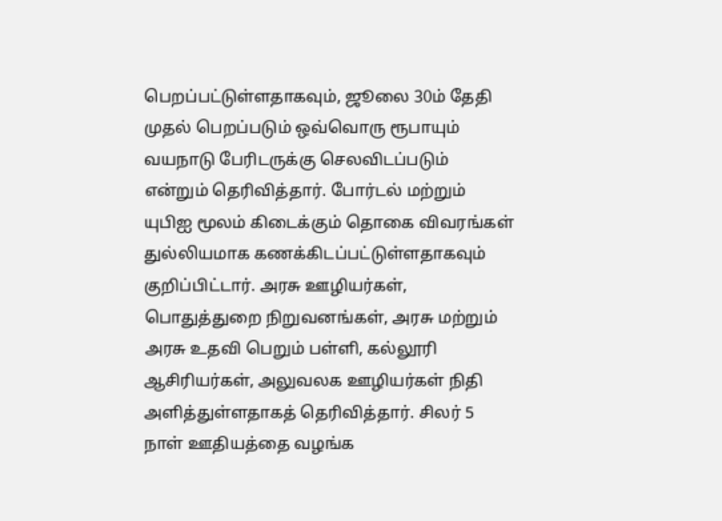பெறப்பட்டுள்ளதாகவும், ஜூலை 30ம் தேதி முதல் பெறப்படும் ஒவ்வொரு ரூபாயும் வயநாடு பேரிடருக்கு செலவிடப்படும் என்றும் தெரிவித்தார். போர்டல் மற்றும் யுபிஐ மூலம் கிடைக்கும் தொகை விவரங்கள் துல்லியமாக கணக்கிடப்பட்டுள்ளதாகவும் குறிப்பிட்டார். அரசு ஊழியர்கள், பொதுத்துறை நிறுவனங்கள், அரசு மற்றும் அரசு உதவி பெறும் பள்ளி, கல்லூரி ஆசிரியர்கள், அலுவலக ஊழியர்கள் நிதி அளித்துள்ளதாகத் தெரிவித்தார். சிலர் 5 நாள் ஊதியத்தை வழங்க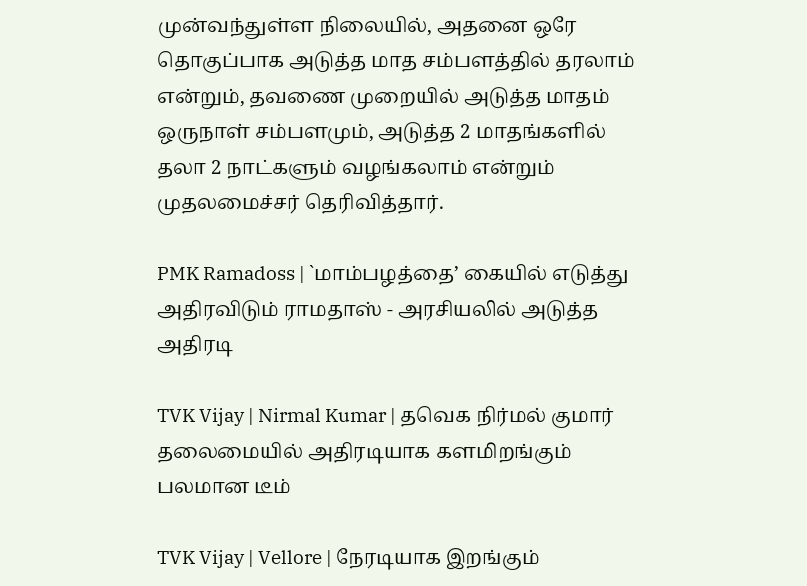முன்வந்துள்ள நிலையில், அதனை ஒரே தொகுப்பாக அடுத்த மாத சம்பளத்தில் தரலாம் என்றும், தவணை முறையில் அடுத்த மாதம் ஒருநாள் சம்பளமும், அடுத்த 2 மாதங்களில் தலா 2 நாட்களும் வழங்கலாம் என்றும் முதலமைச்சர் தெரிவித்தார்.

PMK Ramadoss | `மாம்பழத்தை’ கையில் எடுத்து அதிரவிடும் ராமதாஸ் - அரசியலில் அடுத்த அதிரடி

TVK Vijay | Nirmal Kumar | தவெக நிர்மல் குமார் தலைமையில் அதிரடியாக களமிறங்கும் பலமான டீம்

TVK Vijay | Vellore | நேரடியாக இறங்கும்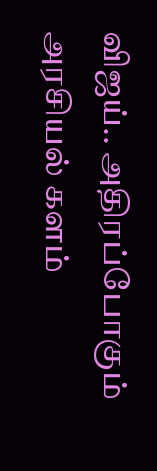விஜய்.. அதிரப்போகும் அரசியல் களம்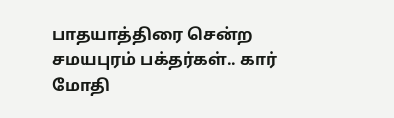பாதயாத்திரை சென்ற சமயபுரம் பக்தர்கள்.. கார் மோதி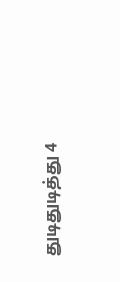துடிதுடித்து 4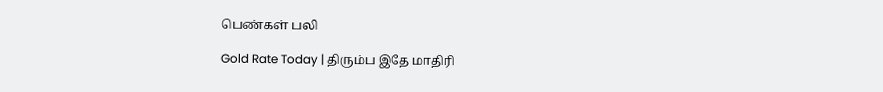பெண்கள் பலி

Gold Rate Today | திரும்ப இதே மாதிரி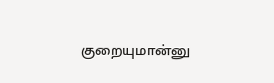குறையுமான்னு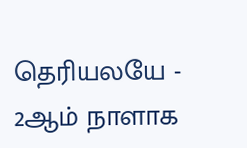தெரியலயே - 2ஆம் நாளாக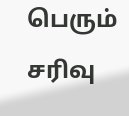பெரும் சரிவு